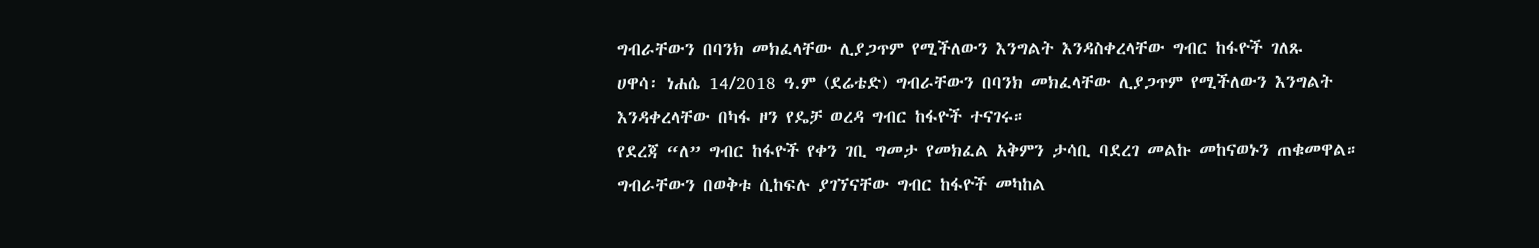ግብራቸውን በባንክ መክፈላቸው ሊያጋጥም የሚችለውን እንግልት እንዳስቀረላቸው ግብር ከፋዮች ገለጹ
ሀዋሳ፡ ነሐሴ 14/2018 ዓ.ም (ደሬቴድ) ግብራቸውን በባንክ መክፈላቸው ሊያጋጥም የሚችለውን እንግልት እንዳቀረላቸው በካፋ ዞን የዴቻ ወረዳ ግብር ከፋዮች ተናገሩ።
የደረጃ “ለ” ግብር ከፋዮች የቀን ገቢ ግመታ የመክፈል አቅምን ታሳቢ ባደረገ መልኩ መከናወኑን ጠቁመዋል።
ግብራቸውን በወቅቱ ሲከፍሉ ያገኘናቸው ግብር ከፋዮች መካከል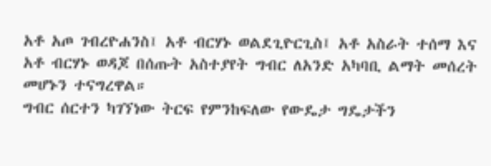አቶ አጦ ገብረዮሐንስ፤ አቶ ብርሃኑ ወልደጊዮርጊስ፤ አቶ አስራት ተሰማ እና አቶ ብርሃኑ ወዳጆ በሰጡት አስተያየት ግብር ለአንድ አካባቢ ልማት መሰረት መሆኑን ተናግረዋል።
ግብር ሰርተን ካገኘነው ትርፍ የምንከፍለው የውዴታ ግዴታችን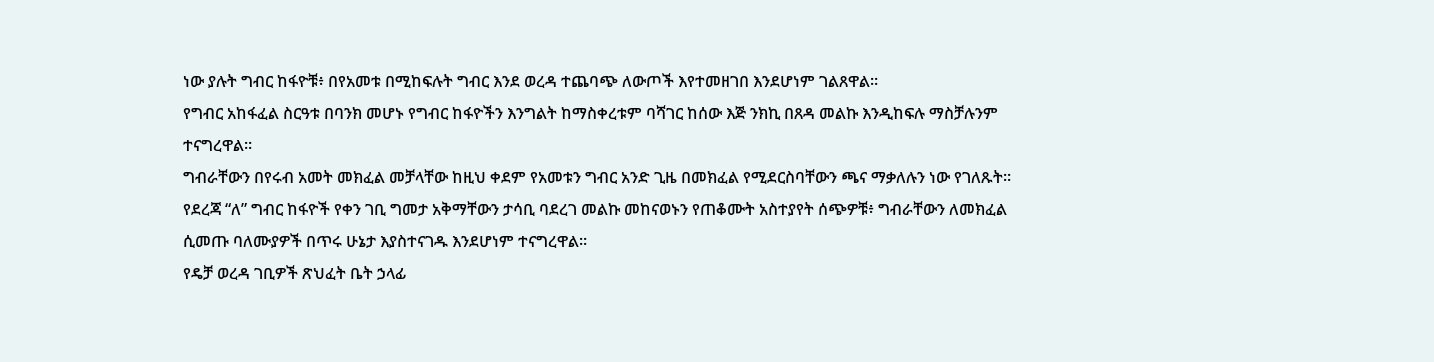ነው ያሉት ግብር ከፋዮቹ፥ በየአመቱ በሚከፍሉት ግብር እንደ ወረዳ ተጨባጭ ለውጦች እየተመዘገበ እንደሆነም ገልጸዋል።
የግብር አከፋፈል ስርዓቱ በባንክ መሆኑ የግብር ከፋዮችን እንግልት ከማስቀረቱም ባሻገር ከሰው እጅ ንክኪ በጸዳ መልኩ እንዲከፍሉ ማስቻሉንም ተናግረዋል።
ግብራቸውን በየሩብ አመት መክፈል መቻላቸው ከዚህ ቀደም የአመቱን ግብር አንድ ጊዜ በመክፈል የሚደርስባቸውን ጫና ማቃለሉን ነው የገለጹት።
የደረጃ “ለ” ግብር ከፋዮች የቀን ገቢ ግመታ አቅማቸውን ታሳቢ ባደረገ መልኩ መከናወኑን የጠቆሙት አስተያየት ሰጭዎቹ፥ ግብራቸውን ለመክፈል ሲመጡ ባለሙያዎች በጥሩ ሁኔታ እያስተናገዱ እንደሆነም ተናግረዋል።
የዴቻ ወረዳ ገቢዎች ጽህፈት ቤት ኃላፊ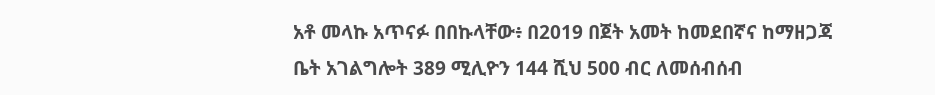አቶ መላኩ አጥናፉ በበኩላቸው፥ በ2019 በጀት አመት ከመደበኛና ከማዘጋጃ ቤት አገልግሎት 389 ሚሊዮን 144 ሺህ 500 ብር ለመሰብሰብ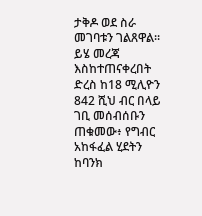ታቅዶ ወደ ስራ መገባቱን ገልጸዋል።
ይሄ መረጃ እስከተጠናቀረበት ድረስ ከ18 ሚሊዮን 842 ሺህ ብር በላይ ገቢ መሰብሰቡን ጠቁመው፥ የግብር አከፋፈል ሂደትን ከባንክ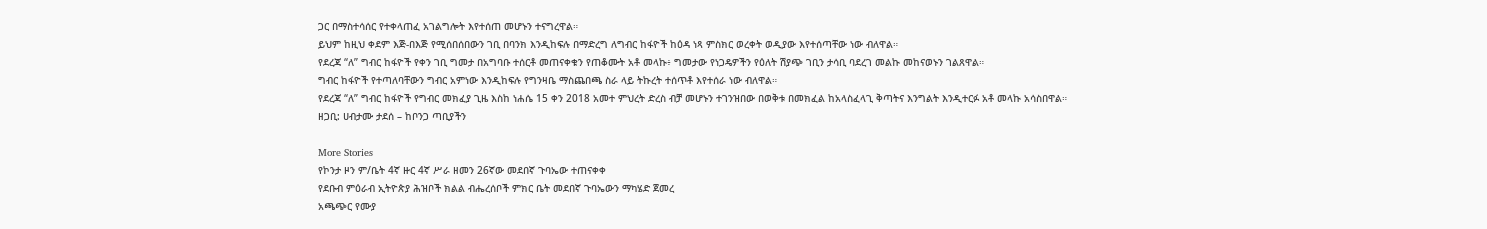ጋር በማስተሳሰር የተቀላጠፈ አገልግሎት እየተሰጠ መሆኑን ተናግረዋል።
ይህም ከዚህ ቀደም እጅ-በእጅ የሚሰበሰበውን ገቢ በባንክ እንዲከፍሉ በማድረግ ለግብር ከፋዮች ከዕዳ ነጻ ምስክር ወረቀት ወዲያው እየተሰጣቸው ነው ብለዋል።
የደረጃ “ለ” ግብር ከፋዮች የቀን ገቢ ግመታ በአግባቡ ተሰርቶ መጠናቀቁን የጠቆሙት አቶ መላኩ፥ ግመታው የነጋዴዎችን የዕለት ሽያጭ ገቢን ታሳቢ ባደረገ መልኩ መከናወኑን ገልጸዋል።
ግብር ከፋዮች የተጣለባቸውን ግብር አምነው እንዲከፍሉ የግንዛቤ ማስጨበጫ ስራ ላይ ትኩረት ተሰጥቶ እየተሰራ ነው ብለዋል።
የደረጃ “ለ” ግብር ከፋዮች የግብር መክፈያ ጊዜ እስከ ነሐሴ 15 ቀን 2018 አመተ ምህረት ድረስ ብቻ መሆኑን ተገንዝበው በወቅቱ በመክፈል ከአላስፈላጊ ቅጣትና እንግልት እንዲተርፉ አቶ መላኩ አሳስበዋል።
ዘጋቢ: ሀብታሙ ታደሰ – ከቦንጋ ጣቢያችን

More Stories
የኮንታ ዞን ም/ቤት 4ኛ ዙር 4ኛ ሥራ ዘመን 26ኛው መደበኛ ጉባኤው ተጠናቀቀ
የደቡብ ምዕራብ ኢትዮጵያ ሕዝቦች ክልል ብሔረሰቦች ምክር ቤት መደበኛ ጉባኤውን ማካሄድ ጀመረ
አጫጭር የሙያ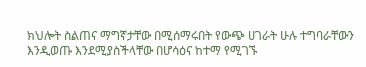ክህሎት ስልጠና ማግኛታቸው በሚሰማሩበት የውጭ ሀገራት ሁሉ ተግባራቸውን እንዲወጡ እንደሚያስችላቸው በሆሳዕና ከተማ የሚገኙ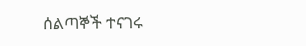ሰልጣኞች ተናገሩ